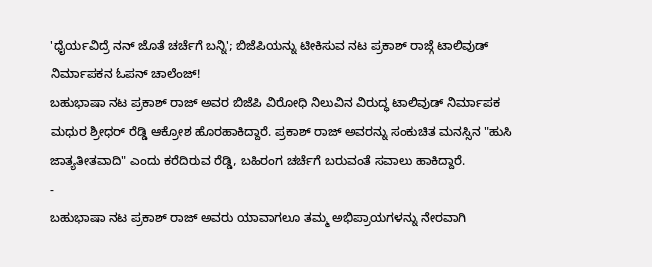'ಧೈರ್ಯವಿದ್ರೆ ನನ್ ಜೊತೆ ಚರ್ಚೆಗೆ ಬನ್ನಿ'; ಬಿಜೆಪಿಯನ್ನು ಟೀಕಿಸುವ ನಟ ಪ್ರಕಾಶ್ ರಾಜ್ಗೆ ಟಾಲಿವುಡ್ ನಿರ್ಮಾಪಕನ ಓಪನ್ ಚಾಲೆಂಜ್!
ಬಹುಭಾಷಾ ನಟ ಪ್ರಕಾಶ್ ರಾಜ್ ಅವರ ಬಿಜೆಪಿ ವಿರೋಧಿ ನಿಲುವಿನ ವಿರುದ್ಧ ಟಾಲಿವುಡ್ ನಿರ್ಮಾಪಕ ಮಧುರ ಶ್ರೀಧರ್ ರೆಡ್ಡಿ ಆಕ್ರೋಶ ಹೊರಹಾಕಿದ್ದಾರೆ. ಪ್ರಕಾಶ್ ರಾಜ್ ಅವರನ್ನು ಸಂಕುಚಿತ ಮನಸ್ಸಿನ "ಹುಸಿ ಜಾತ್ಯತೀತವಾದಿ" ಎಂದು ಕರೆದಿರುವ ರೆಡ್ಡಿ, ಬಹಿರಂಗ ಚರ್ಚೆಗೆ ಬರುವಂತೆ ಸವಾಲು ಹಾಕಿದ್ದಾರೆ.
-
ಬಹುಭಾಷಾ ನಟ ಪ್ರಕಾಶ್ ರಾಜ್ ಅವರು ಯಾವಾಗಲೂ ತಮ್ಮ ಅಭಿಪ್ರಾಯಗಳನ್ನು ನೇರವಾಗಿ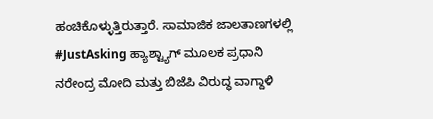ಹಂಚಿಕೊಳ್ಳುತ್ತಿರುತ್ತಾರೆ. ಸಾಮಾಜಿಕ ಜಾಲತಾಣಗಳಲ್ಲಿ #JustAsking ಹ್ಯಾಶ್ಟ್ಯಾಗ್ ಮೂಲಕ ಪ್ರಧಾನಿ ನರೇಂದ್ರ ಮೋದಿ ಮತ್ತು ಬಿಜೆಪಿ ವಿರುದ್ಧ ವಾಗ್ದಾಳಿ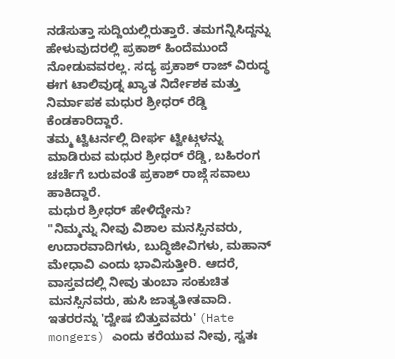ನಡೆಸುತ್ತಾ ಸುದ್ದಿಯಲ್ಲಿರುತ್ತಾರೆ. ತಮಗನ್ನಿಸಿದ್ದನ್ನು ಹೇಳುವುದರಲ್ಲಿ ಪ್ರಕಾಶ್ ಹಿಂದೆಮುಂದೆ ನೋಡುವವರಲ್ಲ. ಸದ್ಯ ಪ್ರಕಾಶ್ ರಾಜ್ ವಿರುದ್ಧ ಈಗ ಟಾಲಿವುಡ್ನ ಖ್ಯಾತ ನಿರ್ದೇಶಕ ಮತ್ತು ನಿರ್ಮಾಪಕ ಮಧುರ ಶ್ರೀಧರ್ ರೆಡ್ಡಿ ಕೆಂಡಕಾರಿದ್ದಾರೆ.
ತಮ್ಮ ಟ್ವಿಟರ್ನಲ್ಲಿ ದೀರ್ಘ ಟ್ವೀಟ್ಗಳನ್ನು ಮಾಡಿರುವ ಮಧುರ ಶ್ರೀಧರ್ ರೆಡ್ಡಿ, ಬಹಿರಂಗ ಚರ್ಚೆಗೆ ಬರುವಂತೆ ಪ್ರಕಾಶ್ ರಾಜ್ಗೆ ಸವಾಲು ಹಾಕಿದ್ದಾರೆ.
ಮಧುರ ಶ್ರೀಧರ್ ಹೇಳಿದ್ದೇನು?
"ನಿಮ್ಮನ್ನು ನೀವು ವಿಶಾಲ ಮನಸ್ಸಿನವರು, ಉದಾರವಾದಿಗಳು, ಬುದ್ಧಿಜೀವಿಗಳು, ಮಹಾನ್ ಮೇಧಾವಿ ಎಂದು ಭಾವಿಸುತ್ತೀರಿ. ಆದರೆ, ವಾಸ್ತವದಲ್ಲಿ ನೀವು ತುಂಬಾ ಸಂಕುಚಿತ ಮನಸ್ಸಿನವರು, ಹುಸಿ ಜಾತ್ಯತೀತವಾದಿ. ಇತರರನ್ನು 'ದ್ವೇಷ ಬಿತ್ತುವವರು' (Hate mongers) ಎಂದು ಕರೆಯುವ ನೀವು, ಸ್ವತಃ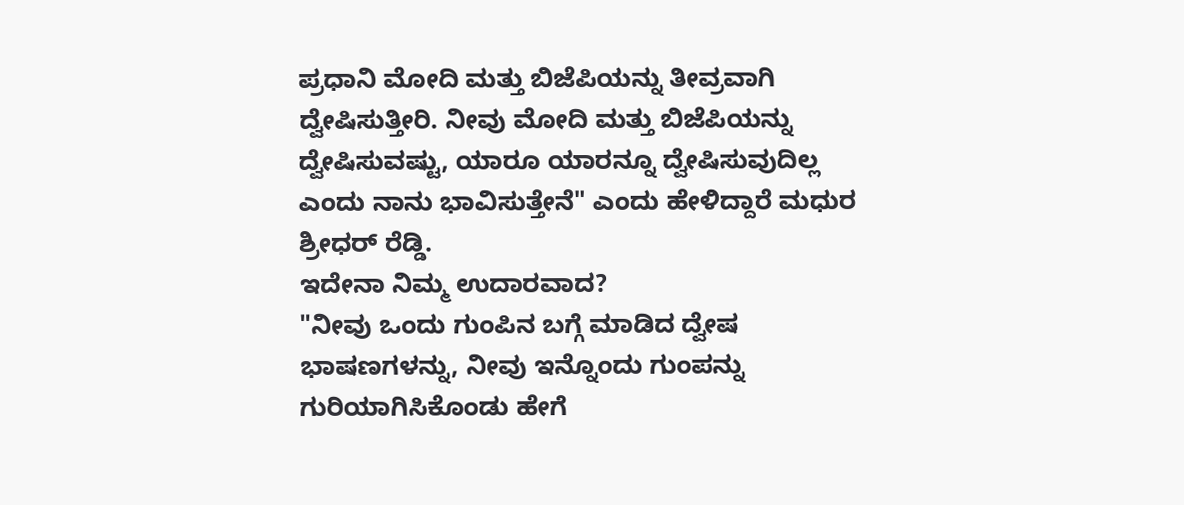ಪ್ರಧಾನಿ ಮೋದಿ ಮತ್ತು ಬಿಜೆಪಿಯನ್ನು ತೀವ್ರವಾಗಿ ದ್ವೇಷಿಸುತ್ತೀರಿ. ನೀವು ಮೋದಿ ಮತ್ತು ಬಿಜೆಪಿಯನ್ನು ದ್ವೇಷಿಸುವಷ್ಟು, ಯಾರೂ ಯಾರನ್ನೂ ದ್ವೇಷಿಸುವುದಿಲ್ಲ ಎಂದು ನಾನು ಭಾವಿಸುತ್ತೇನೆ" ಎಂದು ಹೇಳಿದ್ದಾರೆ ಮಧುರ ಶ್ರೀಧರ್ ರೆಡ್ಡಿ.
ಇದೇನಾ ನಿಮ್ಮ ಉದಾರವಾದ?
"ನೀವು ಒಂದು ಗುಂಪಿನ ಬಗ್ಗೆ ಮಾಡಿದ ದ್ವೇಷ ಭಾಷಣಗಳನ್ನು, ನೀವು ಇನ್ನೊಂದು ಗುಂಪನ್ನು ಗುರಿಯಾಗಿಸಿಕೊಂಡು ಹೇಗೆ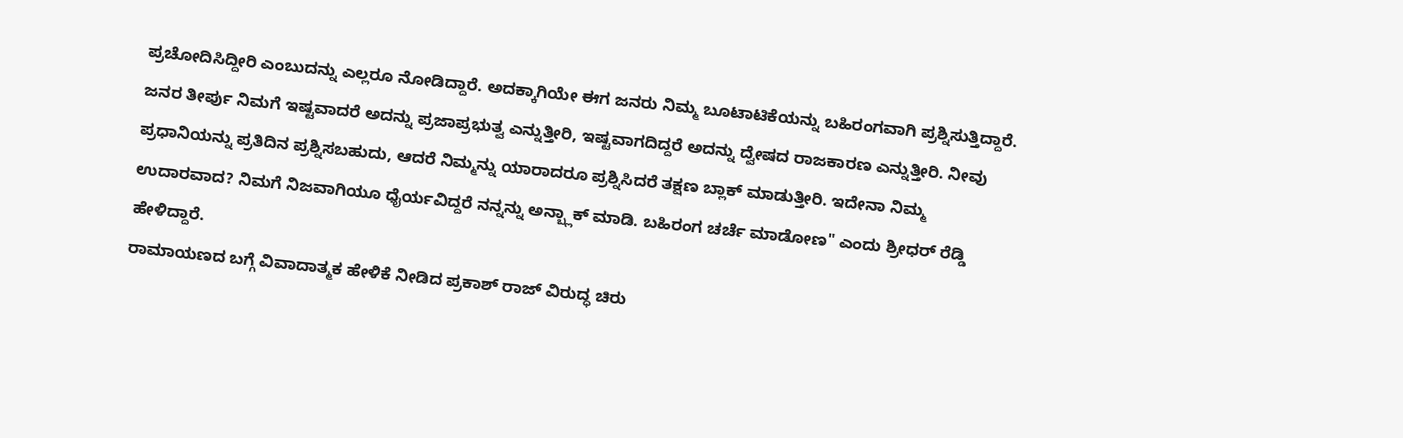ಪ್ರಚೋದಿಸಿದ್ದೀರಿ ಎಂಬುದನ್ನು ಎಲ್ಲರೂ ನೋಡಿದ್ದಾರೆ. ಅದಕ್ಕಾಗಿಯೇ ಈಗ ಜನರು ನಿಮ್ಮ ಬೂಟಾಟಿಕೆಯನ್ನು ಬಹಿರಂಗವಾಗಿ ಪ್ರಶ್ನಿಸುತ್ತಿದ್ದಾರೆ. ಜನರ ತೀರ್ಪು ನಿಮಗೆ ಇಷ್ಟವಾದರೆ ಅದನ್ನು ಪ್ರಜಾಪ್ರಭುತ್ವ ಎನ್ನುತ್ತೀರಿ, ಇಷ್ಟವಾಗದಿದ್ದರೆ ಅದನ್ನು ದ್ವೇಷದ ರಾಜಕಾರಣ ಎನ್ನುತ್ತೀರಿ. ನೀವು ಪ್ರಧಾನಿಯನ್ನು ಪ್ರತಿದಿನ ಪ್ರಶ್ನಿಸಬಹುದು, ಆದರೆ ನಿಮ್ಮನ್ನು ಯಾರಾದರೂ ಪ್ರಶ್ನಿಸಿದರೆ ತಕ್ಷಣ ಬ್ಲಾಕ್ ಮಾಡುತ್ತೀರಿ. ಇದೇನಾ ನಿಮ್ಮ ಉದಾರವಾದ? ನಿಮಗೆ ನಿಜವಾಗಿಯೂ ಧೈರ್ಯವಿದ್ದರೆ ನನ್ನನ್ನು ಅನ್ಬ್ಲಾಕ್ ಮಾಡಿ. ಬಹಿರಂಗ ಚರ್ಚೆ ಮಾಡೋಣ" ಎಂದು ಶ್ರೀಧರ್ ರೆಡ್ಡಿ ಹೇಳಿದ್ದಾರೆ.
ರಾಮಾಯಣದ ಬಗ್ಗೆ ವಿವಾದಾತ್ಮಕ ಹೇಳಿಕೆ ನೀಡಿದ ಪ್ರಕಾಶ್ ರಾಜ್ ವಿರುದ್ಧ ಚಿರು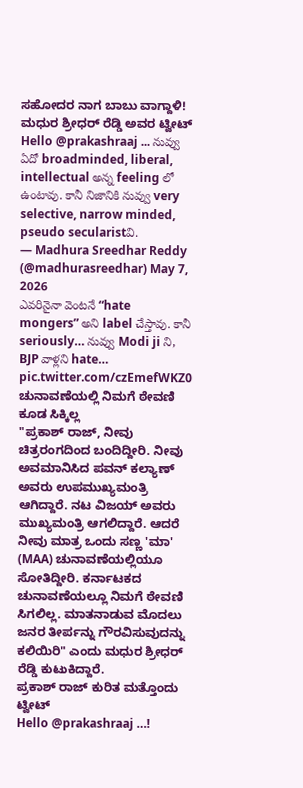ಸಹೋದರ ನಾಗ ಬಾಬು ವಾಗ್ದಾಳಿ!
ಮಧುರ ಶ್ರೀಧರ್ ರೆಡ್ಡಿ ಅವರ ಟ್ವೀಟ್
Hello @prakashraaj ... నువ్వు ఏదో broadminded, liberal, intellectual అన్న feeling లో ఉంటావు. కానీ నిజానికి నువ్వు very selective, narrow minded, pseudo secularistవి.
— Madhura Sreedhar Reddy (@madhurasreedhar) May 7, 2026
ఎవరినైనా వెంటనే “hate mongers” అని label చేస్తావు. కానీ seriously… నువ్వు Modi ji ని, BJP వాళ్లని hate… pic.twitter.com/czEmefWKZ0
ಚುನಾವಣೆಯಲ್ಲಿ ನಿಮಗೆ ಠೇವಣಿ ಕೂಡ ಸಿಕ್ಕಿಲ್ಲ
"ಪ್ರಕಾಶ್ ರಾಜ್, ನೀವು ಚಿತ್ರರಂಗದಿಂದ ಬಂದಿದ್ದೀರಿ. ನೀವು ಅವಮಾನಿಸಿದ ಪವನ್ ಕಲ್ಯಾಣ್ ಅವರು ಉಪಮುಖ್ಯಮಂತ್ರಿ ಆಗಿದ್ದಾರೆ. ನಟ ವಿಜಯ್ ಅವರು ಮುಖ್ಯಮಂತ್ರಿ ಆಗಲಿದ್ದಾರೆ. ಆದರೆ ನೀವು ಮಾತ್ರ ಒಂದು ಸಣ್ಣ 'ಮಾ' (MAA) ಚುನಾವಣೆಯಲ್ಲಿಯೂ ಸೋತಿದ್ದೀರಿ. ಕರ್ನಾಟಕದ ಚುನಾವಣೆಯಲ್ಲೂ ನಿಮಗೆ ಠೇವಣಿ ಸಿಗಲಿಲ್ಲ. ಮಾತನಾಡುವ ಮೊದಲು ಜನರ ತೀರ್ಪನ್ನು ಗೌರವಿಸುವುದನ್ನು ಕಲಿಯಿರಿ" ಎಂದು ಮಧುರ ಶ್ರೀಧರ್ ರೆಡ್ಡಿ ಕುಟುಕಿದ್ದಾರೆ.
ಪ್ರಕಾಶ್ ರಾಜ್ ಕುರಿತ ಮತ್ತೊಂದು ಟ್ವೀಟ್
Hello @prakashraaj …!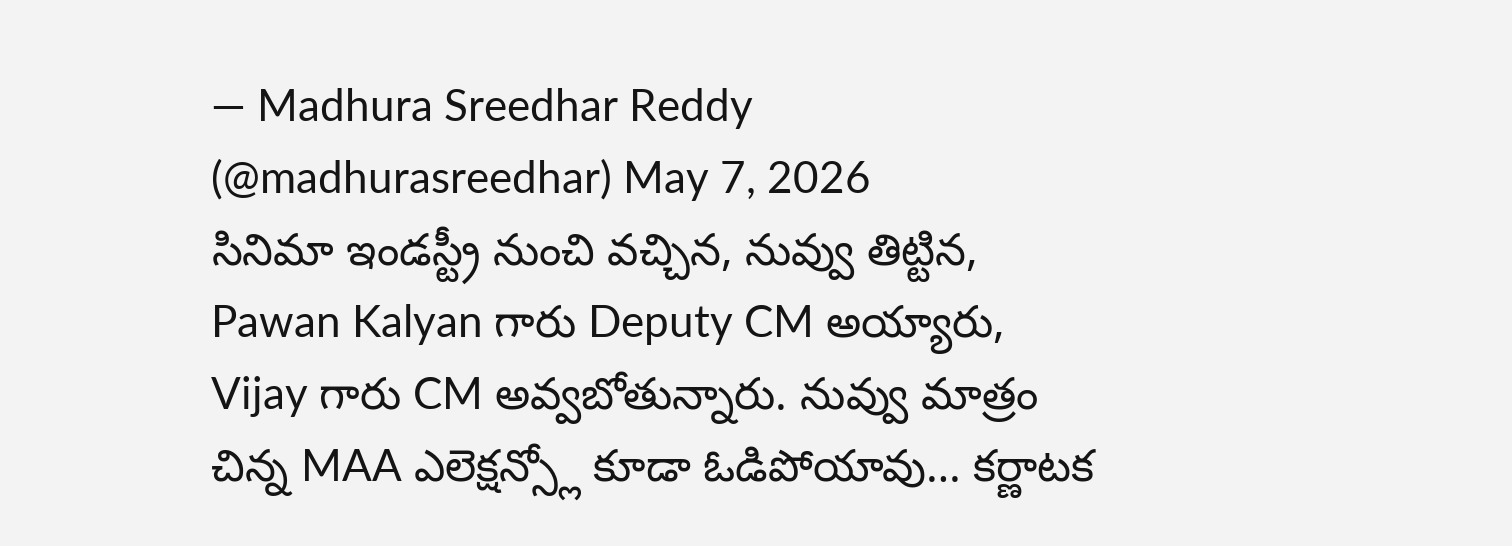— Madhura Sreedhar Reddy (@madhurasreedhar) May 7, 2026
సినిమా ఇండస్ట్రీ నుంచి వచ్చిన, నువ్వు తిట్టిన, Pawan Kalyan గారు Deputy CM అయ్యారు, Vijay గారు CM అవ్వబోతున్నారు. నువ్వు మాత్రం చిన్న MAA ఎలెక్షన్స్లో కూడా ఓడిపోయావు… కర్ణాటక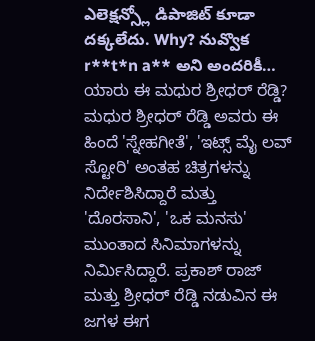ఎలెక్షన్స్లో డిపాజిట్ కూడా దక్కలేదు. Why? నువ్వొక r**t*n a** అని అందరికీ…
ಯಾರು ಈ ಮಧುರ ಶ್ರೀಧರ್ ರೆಡ್ಡಿ?
ಮಧುರ ಶ್ರೀಧರ್ ರೆಡ್ಡಿ ಅವರು ಈ ಹಿಂದೆ 'ಸ್ನೇಹಗೀತೆ', 'ಇಟ್ಸ್ ಮೈ ಲವ್ ಸ್ಟೋರಿ' ಅಂತಹ ಚಿತ್ರಗಳನ್ನು ನಿರ್ದೇಶಿಸಿದ್ದಾರೆ ಮತ್ತು 'ದೊರಸಾನಿ', 'ಒಕ ಮನಸು' ಮುಂತಾದ ಸಿನಿಮಾಗಳನ್ನು ನಿರ್ಮಿಸಿದ್ದಾರೆ. ಪ್ರಕಾಶ್ ರಾಜ್ ಮತ್ತು ಶ್ರೀಧರ್ ರೆಡ್ಡಿ ನಡುವಿನ ಈ ಜಗಳ ಈಗ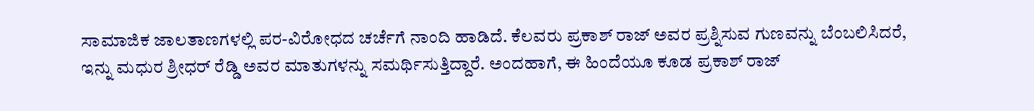ಸಾಮಾಜಿಕ ಜಾಲತಾಣಗಳಲ್ಲಿ ಪರ-ವಿರೋಧದ ಚರ್ಚೆಗೆ ನಾಂದಿ ಹಾಡಿದೆ. ಕೆಲವರು ಪ್ರಕಾಶ್ ರಾಜ್ ಅವರ ಪ್ರಶ್ನಿಸುವ ಗುಣವನ್ನು ಬೆಂಬಲಿಸಿದರೆ, ಇನ್ನು ಮಧುರ ಶ್ರೀಧರ್ ರೆಡ್ಡಿ ಅವರ ಮಾತುಗಳನ್ನು ಸಮರ್ಥಿಸುತ್ತಿದ್ದಾರೆ. ಅಂದಹಾಗೆ, ಈ ಹಿಂದೆಯೂ ಕೂಡ ಪ್ರಕಾಶ್ ರಾಜ್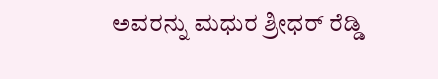ಅವರನ್ನು ಮಧುರ ಶ್ರೀಧರ್ ರೆಡ್ಡಿ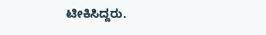ಟೀಕಿಸಿದ್ದರು.